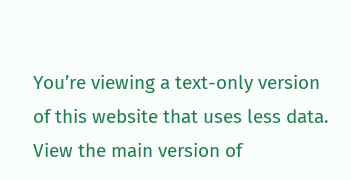You’re viewing a text-only version of this website that uses less data. View the main version of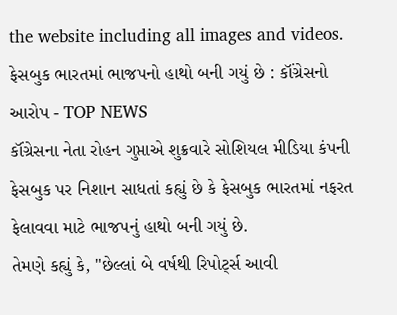the website including all images and videos.
ફેસબુક ભારતમાં ભાજપનો હાથો બની ગયું છે : કૉંગ્રેસનો આરોપ - TOP NEWS
કૉંગ્રેસના નેતા રોહન ગુપ્તાએ શુક્રવારે સોશિયલ મીડિયા કંપની ફેસબુક પર નિશાન સાધતાં કહ્યું છે કે ફેસબુક ભારતમાં નફરત ફેલાવવા માટે ભાજપનું હાથો બની ગયું છે.
તેમણે કહ્યું કે, "છેલ્લાં બે વર્ષથી રિપોર્ટ્સ આવી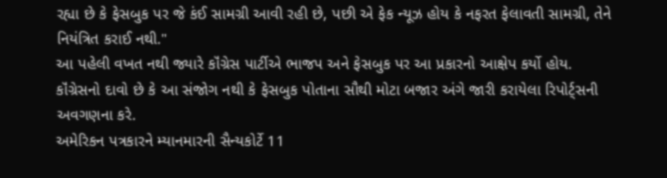રહ્યા છે કે ફેસબુક પર જે કંઈ સામગ્રી આવી રહી છે, પછી એ ફેક ન્યૂઝ હોય કે નફરત ફેલાવતી સામગ્રી, તેને નિયંત્રિત કરાઈ નથી."
આ પહેલી વખત નથી જ્યારે કૉંગ્રેસ પાર્ટીએ ભાજપ અને ફેસબુક પર આ પ્રકારનો આક્ષેપ કર્યો હોય.
કૉંગ્રેસનો દાવો છે કે આ સંજોગ નથી કે ફેસબુક પોતાના સૌથી મોટા બજાર અંગે જારી કરાયેલા રિપોર્ટ્સની અવગણના કરે.
અમેરિકન પત્રકારને મ્યાનમારની સૈન્યકોર્ટે 11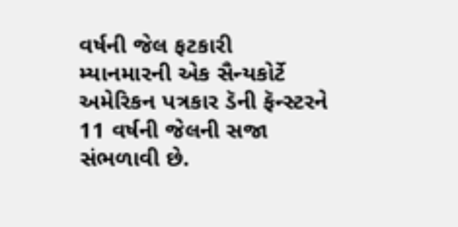વર્ષની જેલ ફટકારી
મ્યાનમારની એક સૈન્યકોર્ટે અમેરિકન પત્રકાર ડૅની ફૅન્સ્ટરને 11 વર્ષની જેલની સજા સંભળાવી છે.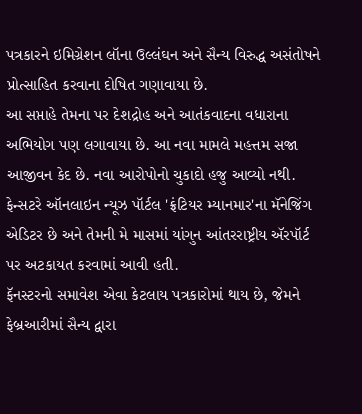પત્રકારને ઇમિગ્રેશન લૉના ઉલ્લંઘન અને સૈન્ય વિરુદ્ધ અસંતોષને પ્રોત્સાહિત કરવાના દોષિત ગણાવાયા છે.
આ સપ્તાહે તેમના પર દેશદ્રોહ અને આતંકવાદના વધારાના અભિયોગ પણ લગાવાયા છે. આ નવા મામલે મહત્તમ સજા આજીવન કેદ છે. નવા આરોપોનો ચુકાદો હજુ આવ્યો નથી.
ફેન્સટરે ઑનલાઇન ન્યૂઝ પૉર્ટલ 'ફ્રંટિયર મ્યાનમાર'ના મૅનેજિંગ એડિટર છે અને તેમની મે માસમાં યાંગુન આંતરરાષ્ટ્રીય ઍરપૉર્ટ પર અટકાયત કરવામાં આવી હતી.
ફૅનસ્ટરનો સમાવેશ એવા કેટલાય પત્રકારોમાં થાય છે, જેમને ફેબ્રઆરીમાં સૈન્ય દ્વારા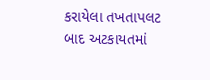કરાયેલા તખતાપલટ બાદ અટકાયતમાં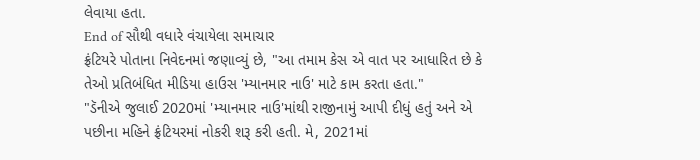લેવાયા હતા.
End of સૌથી વધારે વંચાયેલા સમાચાર
ફ્રંટિયરે પોતાના નિવેદનમાં જણાવ્યું છે, "આ તમામ કેસ એ વાત પર આધારિત છે કે તેઓ પ્રતિબંધિત મીડિયા હાઉસ 'મ્યાનમાર નાઉ' માટે કામ કરતા હતા."
"ડૅનીએ જુલાઈ 2020માં 'મ્યાનમાર નાઉ'માંથી રાજીનામું આપી દીધું હતું અને એ પછીના મહિને ફ્રંટિયરમાં નોકરી શરૂ કરી હતી. મે, 2021માં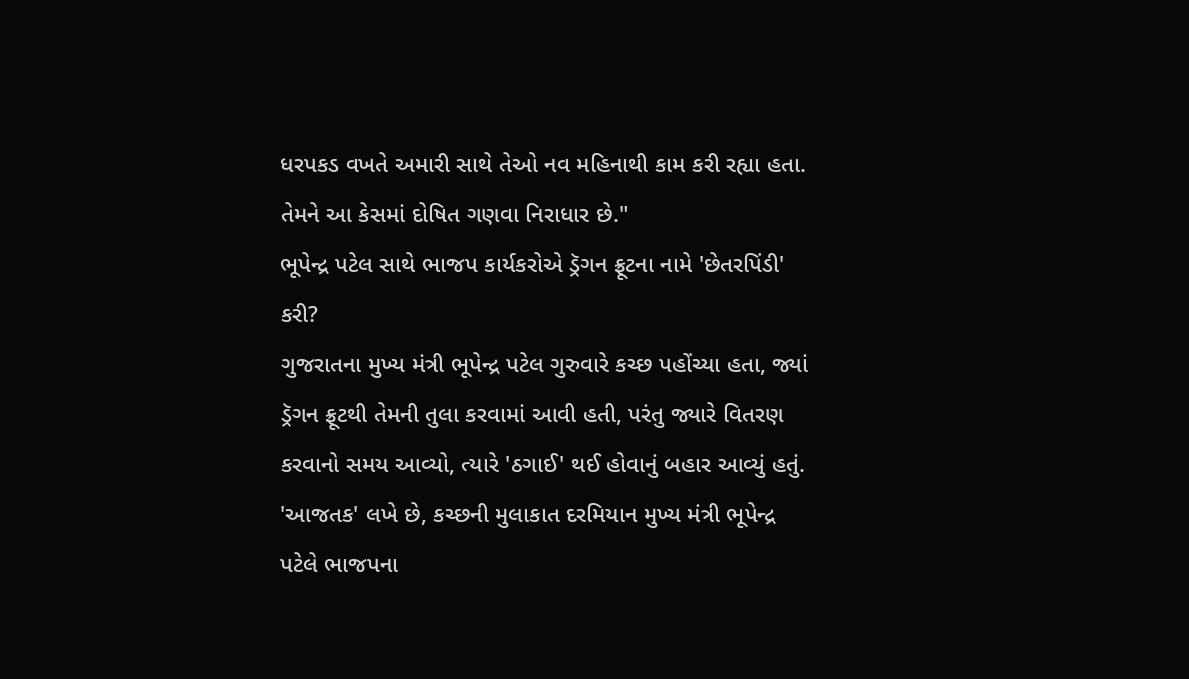ધરપકડ વખતે અમારી સાથે તેઓ નવ મહિનાથી કામ કરી રહ્યા હતા. તેમને આ કેસમાં દોષિત ગણવા નિરાધાર છે."
ભૂપેન્દ્ર પટેલ સાથે ભાજપ કાર્યકરોએ ડ્રૅગન ફ્રૂટના નામે 'છેતરપિંડી' કરી?
ગુજરાતના મુખ્ય મંત્રી ભૂપેન્દ્ર પટેલ ગુરુવારે કચ્છ પહોંચ્યા હતા, જ્યાં ડ્રૅગન ફ્રૂટથી તેમની તુલા કરવામાં આવી હતી, પરંતુ જ્યારે વિતરણ કરવાનો સમય આવ્યો, ત્યારે 'ઠગાઈ' થઈ હોવાનું બહાર આવ્યું હતું.
'આજતક' લખે છે, કચ્છની મુલાકાત દરમિયાન મુખ્ય મંત્રી ભૂપેન્દ્ર પટેલે ભાજપના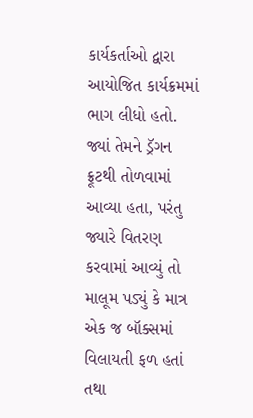કાર્યકર્તાઓ દ્વારા આયોજિત કાર્યક્રમમાં ભાગ લીધો હતો.
જ્યાં તેમને ડ્રૅગન ફ્રૂટથી તોળવામાં આવ્યા હતા, પરંતુ જ્યારે વિતરણ કરવામાં આવ્યું તો માલૂમ પડ્યું કે માત્ર એક જ બૉક્સમાં વિલાયતી ફળ હતાં તથા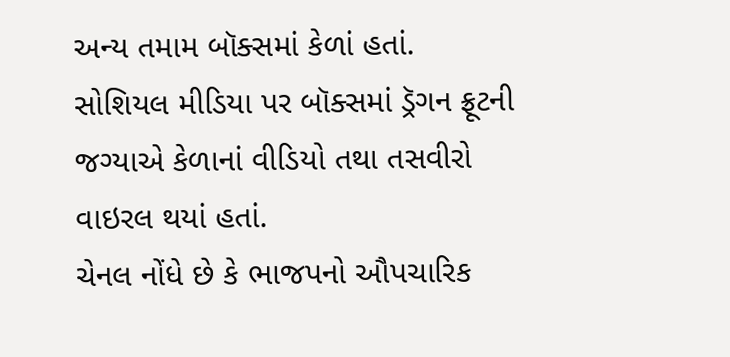અન્ય તમામ બૉક્સમાં કેળાં હતાં.
સોશિયલ મીડિયા પર બૉક્સમાં ડ્રૅગન ફ્રૂટની જગ્યાએ કેળાનાં વીડિયો તથા તસવીરો વાઇરલ થયાં હતાં.
ચેનલ નોંધે છે કે ભાજપનો ઔપચારિક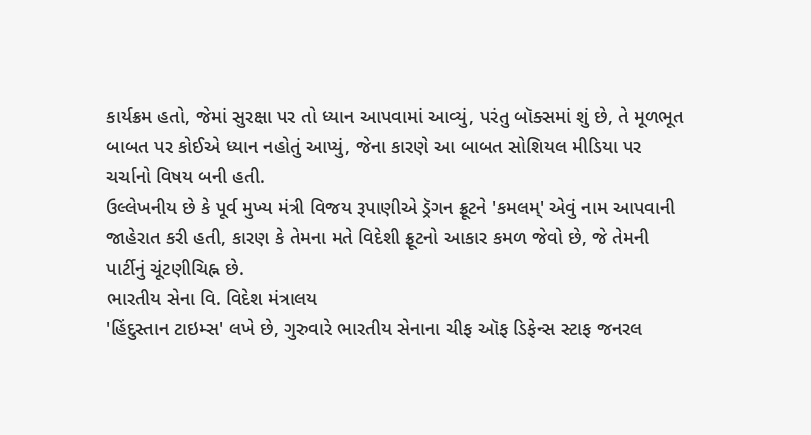કાર્યક્રમ હતો, જેમાં સુરક્ષા પર તો ધ્યાન આપવામાં આવ્યું, પરંતુ બૉક્સમાં શું છે, તે મૂળભૂત બાબત પર કોઈએ ધ્યાન નહોતું આપ્યું, જેના કારણે આ બાબત સોશિયલ મીડિયા પર ચર્ચાનો વિષય બની હતી.
ઉલ્લેખનીય છે કે પૂર્વ મુખ્ય મંત્રી વિજય રૂપાણીએ ડ્રૅગન ફ્રૂટને 'કમલમ્' એવું નામ આપવાની જાહેરાત કરી હતી, કારણ કે તેમના મતે વિદેશી ફ્રૂટનો આકાર કમળ જેવો છે, જે તેમની પાર્ટીનું ચૂંટણીચિહ્ન છે.
ભારતીય સેના વિ. વિદેશ મંત્રાલય
'હિંદુસ્તાન ટાઇમ્સ' લખે છે, ગુરુવારે ભારતીય સેનાના ચીફ ઑફ ડિફેન્સ સ્ટાફ જનરલ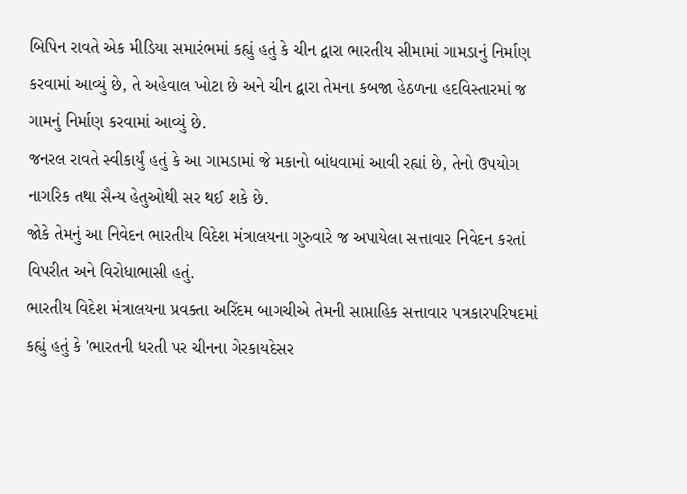બિપિન રાવતે એક મીડિયા સમારંભમાં કહ્યું હતું કે ચીન દ્વારા ભારતીય સીમામાં ગામડાનું નિર્માણ કરવામાં આવ્યું છે, તે અહેવાલ ખોટા છે અને ચીન દ્વારા તેમના કબજા હેઠળના હદવિસ્તારમાં જ ગામનું નિર્માણ કરવામાં આવ્યું છે.
જનરલ રાવતે સ્વીકાર્યું હતું કે આ ગામડામાં જે મકાનો બાંધવામાં આવી રહ્યાં છે, તેનો ઉપયોગ નાગરિક તથા સૈન્ય હેતુઓથી સર થઈ શકે છે.
જોકે તેમનું આ નિવેદન ભારતીય વિદેશ મંત્રાલયના ગુરુવારે જ અપાયેલા સત્તાવાર નિવેદન કરતાં વિપરીત અને વિરોધાભાસી હતું.
ભારતીય વિદેશ મંત્રાલયના પ્રવક્તા અરિંદમ બાગચીએ તેમની સાપ્તાહિક સત્તાવાર પત્રકારપરિષદમાં કહ્યું હતું કે 'ભારતની ધરતી પર ચીનના ગેરકાયદેસર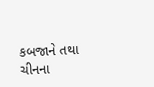કબજાને તથા ચીનના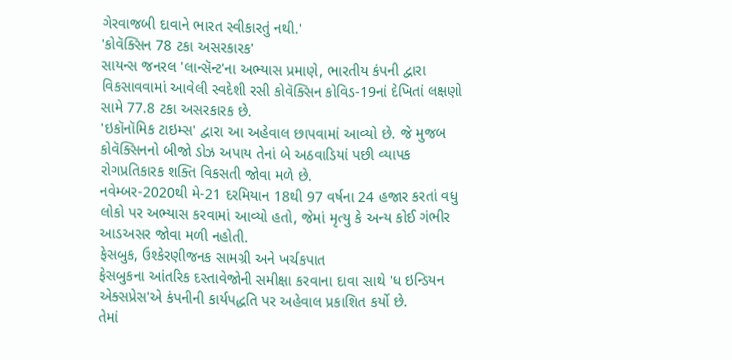ગેરવાજબી દાવાને ભારત સ્વીકારતું નથી.'
'કોવૅક્સિન 78 ટકા અસરકારક'
સાયન્સ જનરલ 'લાન્સૅન્ટ'ના અભ્યાસ પ્રમાણે, ભારતીય કંપની દ્વારા વિકસાવવામાં આવેલી સ્વદેશી રસી કોવૅક્સિન કોવિડ-19નાં દેખિતાં લક્ષણો સામે 77.8 ટકા અસરકારક છે.
'ઇકૉનૉમિક ટાઇમ્સ' દ્વારા આ અહેવાલ છાપવામાં આવ્યો છે. જે મુજબ કોવૅક્સિનનો બીજો ડોઝ અપાય તેનાં બે અઠવાડિયાં પછી વ્યાપક રોગપ્રતિકારક શક્તિ વિકસતી જોવા મળે છે.
નવેમ્બર-2020થી મે-21 દરમિયાન 18થી 97 વર્ષના 24 હજાર કરતાં વધુ લોકો પર અભ્યાસ કરવામાં આવ્યો હતો, જેમાં મૃત્યુ કે અન્ય કોઈ ગંભીર આડઅસર જોવા મળી નહોતી.
ફેસબુક, ઉશ્કેરણીજનક સામગ્રી અને ખર્ચકપાત
ફેસબુકના આંતરિક દસ્તાવેજોની સમીક્ષા કરવાના દાવા સાથે 'ધ ઇન્ડિયન એક્સપ્રેસ'એ કંપનીની કાર્યપદ્ધતિ પર અહેવાલ પ્રકાશિત કર્યો છે.
તેમાં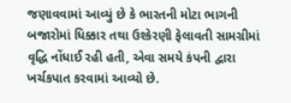જણાવવામાં આવ્યું છે કે ભારતની મોટા ભાગની બજારોમાં ધિક્કાર તથા ઉશ્કેરણી ફેલાવતી સામગ્રીમાં વૃદ્ધિ નોંધાઈ રહી હતી, એવા સમયે કંપની દ્વારા ખર્ચકપાત કરવામાં આવ્યો છે.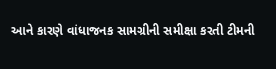આને કારણે વાંધાજનક સામગ્રીની સમીક્ષા કરતી ટીમની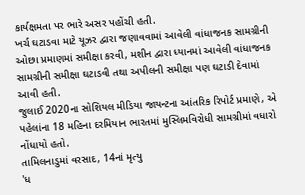કાર્યક્ષમતા પર ભારે અસર પહોંચી હતી.
ખર્ચ ઘટાડવા માટે યૂઝર દ્વારા જણાવવામાં આવેલી વાંધાજનક સામગ્રીની ઓછા પ્રમાણમાં સમીક્ષા કરવી, મશીન દ્વારા ધ્યાનમાં આવેલી વાંધાજનક સામગ્રીની સમીક્ષા ઘટાડવી તથા અપીલની સમીક્ષા પણ ઘટાડી દેવામાં આવી હતી.
જુલાઈ 2020ના સોશિયલ મીડિયા જાયન્ટના આંતરિક રિપોર્ટ પ્રમાણે, એ પહેલાંના 18 મહિના દરમિયાન ભારતમાં મુસ્લિમવિરોધી સામગ્રીમાં વધારો નોંધાયો હતો.
તામિલનાડુમાં વરસાદ, 14નાં મૃત્યુ
'ધ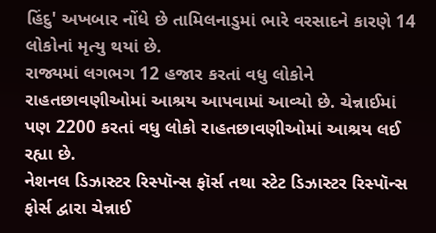હિંદુ' અખબાર નોંધે છે તામિલનાડુમાં ભારે વરસાદને કારણે 14 લોકોનાં મૃત્યુ થયાં છે.
રાજ્યમાં લગભગ 12 હજાર કરતાં વધુ લોકોને રાહતછાવણીઓમાં આશ્રય આપવામાં આવ્યો છે. ચેન્નાઈમાં પણ 2200 કરતાં વધુ લોકો રાહતછાવણીઓમાં આશ્રય લઈ રહ્યા છે.
નેશનલ ડિઝાસ્ટર રિસ્પૉન્સ ફૉર્સ તથા સ્ટેટ ડિઝાસ્ટર રિસ્પૉન્સ ફોર્સ દ્વારા ચેન્નાઈ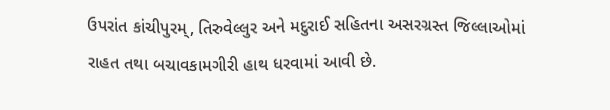ઉપરાંત કાંચીપુરમ્, તિરુવેલ્લુર અને મદુરાઈ સહિતના અસરગ્રસ્ત જિલ્લાઓમાં રાહત તથા બચાવકામગીરી હાથ ધરવામાં આવી છે.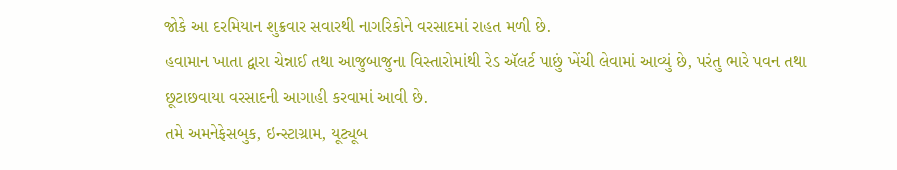જોકે આ દરમિયાન શુક્રવાર સવારથી નાગરિકોને વરસાદમાં રાહત મળી છે.
હવામાન ખાતા દ્વારા ચેન્નાઈ તથા આજુબાજુના વિસ્તારોમાંથી રેડ ઍલર્ટ પાછું ખેંચી લેવામાં આવ્યું છે, પરંતુ ભારે પવન તથા છૂટાછવાયા વરસાદની આગાહી કરવામાં આવી છે.
તમે અમનેફેસબુક, ઇન્સ્ટાગ્રામ, યૂટ્યૂબ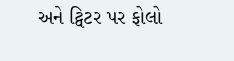અને ટ્વિટર પર ફોલો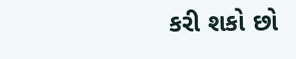કરી શકો છો